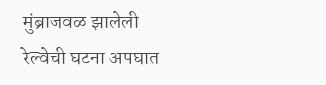मुंब्राजवळ झालेली रेल्वेची घटना अपघात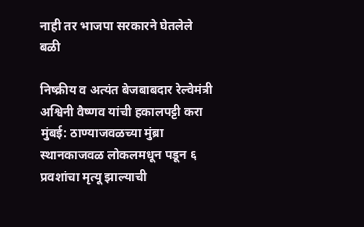नाही तर भाजपा सरकारने घेतलेले बळी

निष्क्रीय व अत्यंत बेजबाबदार रेल्वेमंत्री अश्विनी वैष्णव यांची हकालपट्टी करा मुंबई: ठाण्याजवळच्या मुंब्रा स्थानकाजवळ लोकलमधून पडून ६ प्रवशांचा मृत्यू झाल्याची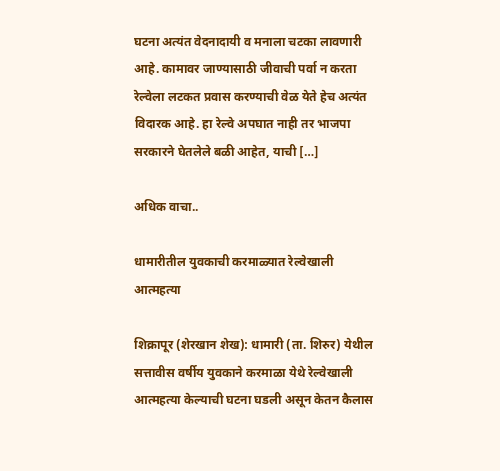घटना अत्यंत वेदनादायी व मनाला चटका लावणारी आहे. कामावर जाण्यासाठी जीवाची पर्वा न करता रेल्वेला लटकत प्रवास करण्याची वेळ येते हेच अत्यंत विदारक आहे. हा रेल्वे अपघात नाही तर भाजपा सरकारने घेतलेले बळी आहेत, याची […]

अधिक वाचा..

धामारीतील युवकाची करमाळ्यात रेल्वेखाली आत्महत्या

शिक्रापूर (शेरखान शेख): धामारी (ता. शिरुर) येथील सत्तावीस वर्षीय युवकाने करमाळा येथे रेल्वेखाली आत्महत्या केल्याची घटना घडली असून केतन कैलास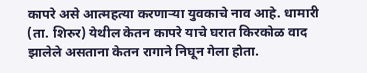कापरे असे आत्महत्या करणाऱ्या युवकाचे नाव आहे. धामारी (ता. शिरुर) येथील केतन कापरे याचे घरात किरकोळ वाद झालेले असताना केतन रागाने निघून गेला होता.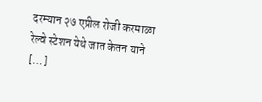दरम्यान २७ एप्रील रोजी करमाळा रेल्वे स्टेशन येथे जात केतन याने […]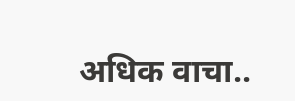अधिक वाचा..